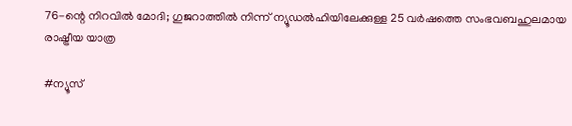76-ന്റെ നിറവിൽ മോദി; ഗുജറാത്തിൽ നിന്ന് ന്യൂഡൽഹിയിലേക്കുള്ള 25 വർഷത്തെ സംഭവബഹുലമായ രാഷ്ട്രീയ യാത്ര

#ന്യൂസ്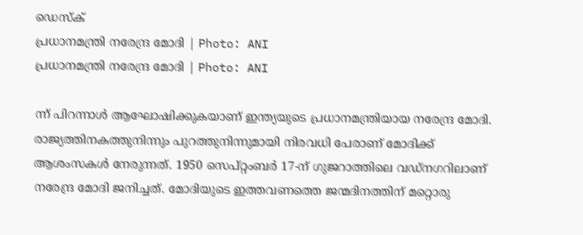ഡെസ്ക്
പ്രധാനമന്ത്രി നരേന്ദ്ര മോദി | Photo: ANI
പ്രധാനമന്ത്രി നരേന്ദ്ര മോദി | Photo: ANI

ന്ന് പിറന്നാൾ ആഘോഷിക്കുകയാണ് ഇന്ത്യയുടെ പ്രധാനമന്ത്രിയായ നരേന്ദ്ര മോദി. രാജ്യത്തിനകത്തുനിന്നും പുറത്തുനിന്നുമായി നിരവധി പേരാണ് മോദിക്ക് ആശംസകൾ നേരുന്നത്. 1950 സെപ്റ്റംബർ 17-ന് ഗുജറാത്തിലെ വഡ്‌നഗറിലാണ് നരേന്ദ്ര മോദി ജനിച്ചത്. മോദിയുടെ ഇത്തവണത്തെ ജന്മദിനത്തിന് മറ്റൊരു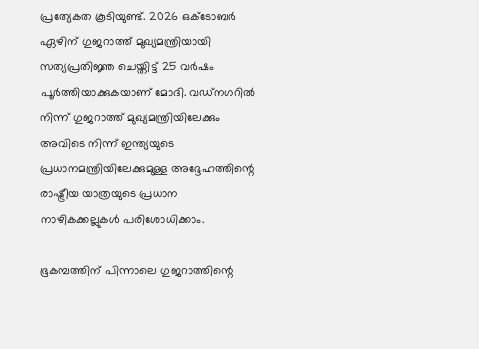പ്രത്യേകത കൂടിയുണ്ട്. 2026 ഒക്ടോബർ ഏഴിന് ഗുജറാത്ത് മുഖ്യമന്ത്രിയായി സത്യപ്രതിജ്ഞ ചെയ്തിട്ട് 25 വർഷം പൂർത്തിയാക്കുകയാണ് മോദി. വഡ്‌നഗറിൽ നിന്ന് ഗുജറാത്ത് മുഖ്യമന്ത്രിയിലേക്കും അവിടെ നിന്ന് ഇന്ത്യയുടെ പ്രധാനമന്ത്രിയിലേക്കുമുള്ള അദ്ദേഹത്തിന്റെ രാഷ്ട്രീയ യാത്രയുടെ പ്രധാന നാഴികക്കല്ലുകൾ പരിശോധിക്കാം.

ഭൂകമ്പത്തിന് പിന്നാലെ ഗുജറാത്തിന്റെ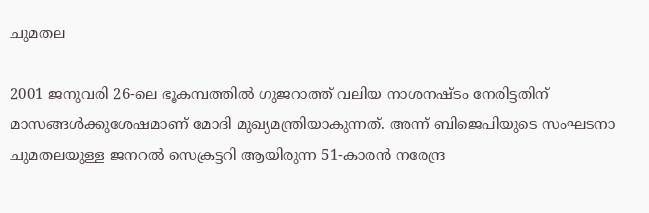ചുമതല

2001 ജനുവരി 26-ലെ ഭൂകമ്പത്തിൽ ഗുജറാത്ത് വലിയ നാശനഷ്ടം നേരിട്ടതിന് മാസങ്ങൾക്കുശേഷമാണ് മോദി മുഖ്യമന്ത്രിയാകുന്നത്. അന്ന് ബിജെപിയുടെ സംഘടനാ ചുമതലയുള്ള ജനറൽ സെക്രട്ടറി ആയിരുന്ന 51-കാരൻ നരേന്ദ്ര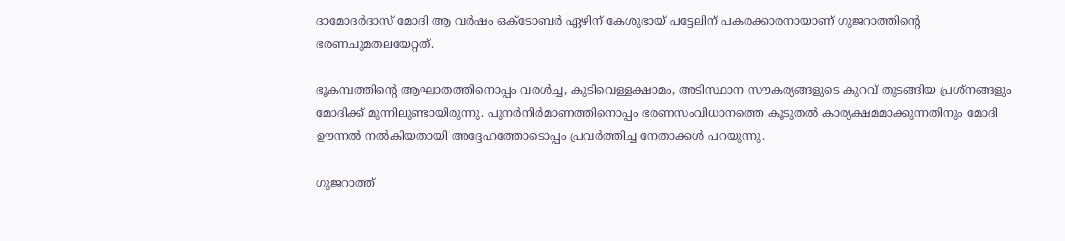ദാമോദർദാസ് മോദി ആ വർഷം ഒക്ടോബർ ഏഴിന് കേശുഭായ് പട്ടേലിന് പകരക്കാരനായാണ് ഗുജറാത്തിന്റെ ഭരണചുമതലയേറ്റത്.

ഭൂകമ്പത്തിന്റെ ആഘാതത്തിനൊപ്പം വരൾച്ച, കുടിവെള്ളക്ഷാമം, അടിസ്ഥാന സൗകര്യങ്ങളുടെ കുറവ് തുടങ്ങിയ പ്രശ്‌നങ്ങളും മോദിക്ക് മുന്നിലുണ്ടായിരുന്നു. പുനർനിർമാണത്തിനൊപ്പം ഭരണസംവിധാനത്തെ കൂടുതൽ കാര്യക്ഷമമാക്കുന്നതിനും മോദി ഊന്നൽ നൽകിയതായി അദ്ദേഹത്തോടൊപ്പം പ്രവർത്തിച്ച നേതാക്കൾ പറയുന്നു.

ഗുജറാത്ത്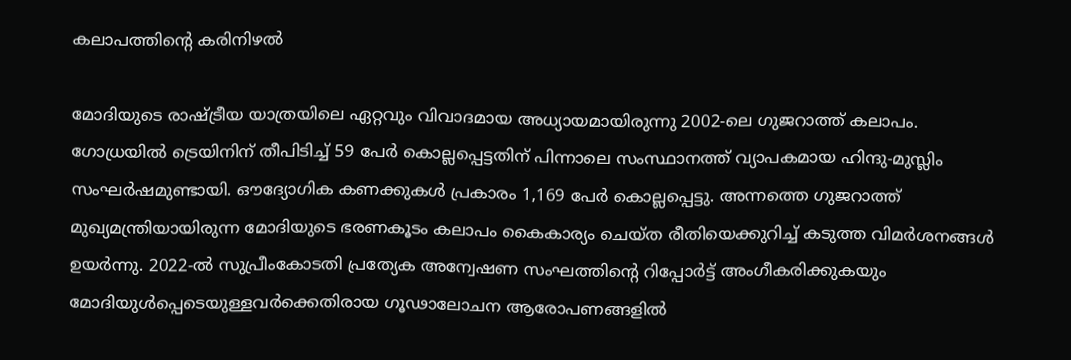കലാപത്തിന്റെ കരിനിഴൽ

മോദിയുടെ രാഷ്ട്രീയ യാത്രയിലെ ഏറ്റവും വിവാദമായ അധ്യായമായിരുന്നു 2002-ലെ ഗുജറാത്ത് കലാപം. ഗോധ്രയിൽ ട്രെയിനിന് തീപിടിച്ച് 59 പേർ കൊല്ലപ്പെട്ടതിന് പിന്നാലെ സംസ്ഥാനത്ത് വ്യാപകമായ ഹിന്ദു-മുസ്ലിം സംഘർഷമുണ്ടായി. ഔദ്യോഗിക കണക്കുകൾ പ്രകാരം 1,169 പേർ കൊല്ലപ്പെട്ടു. അന്നത്തെ ഗുജറാത്ത് മുഖ്യമന്ത്രിയായിരുന്ന മോദിയുടെ ഭരണകൂടം കലാപം കൈകാര്യം ചെയ്ത രീതിയെക്കുറിച്ച് കടുത്ത വിമർശനങ്ങൾ ഉയർന്നു. 2022-ൽ സുപ്രീംകോടതി പ്രത്യേക അന്വേഷണ സംഘത്തിന്റെ റിപ്പോർട്ട് അംഗീകരിക്കുകയും മോദിയുൾപ്പെടെയുള്ളവർക്കെതിരായ ഗൂഢാലോചന ആരോപണങ്ങളിൽ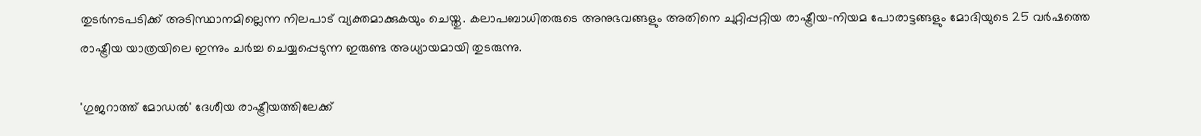തുടർനടപടിക്ക് അടിസ്ഥാനമില്ലെന്ന നിലപാട് വ്യക്തമാക്കുകയും ചെയ്തു. കലാപബാധിതരുടെ അനുഭവങ്ങളും അതിനെ ചുറ്റിപ്പറ്റിയ രാഷ്ട്രീയ-നിയമ പോരാട്ടങ്ങളും മോദിയുടെ 25 വർഷത്തെ രാഷ്ട്രീയ യാത്രയിലെ ഇന്നും ചർച്ച ചെയ്യപ്പെടുന്ന ഇരുണ്ട അധ്യായമായി തുടരുന്നു.

'ഗുജറാത്ത് മോഡൽ' ദേശീയ രാഷ്ട്രീയത്തിലേക്ക്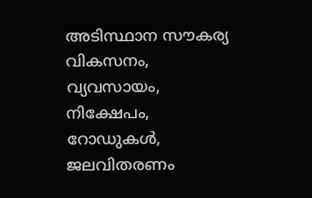അടിസ്ഥാന സൗകര്യ വികസനം, വ്യവസായം, നിക്ഷേപം, റോഡുകൾ, ജലവിതരണം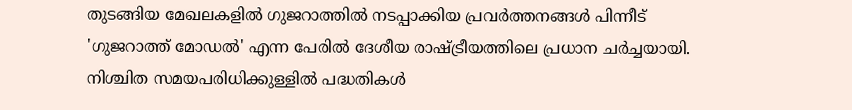തുടങ്ങിയ മേഖലകളിൽ ഗുജറാത്തിൽ നടപ്പാക്കിയ പ്രവർത്തനങ്ങൾ പിന്നീട് 'ഗുജറാത്ത് മോഡൽ' എന്ന പേരിൽ ദേശീയ രാഷ്ട്രീയത്തിലെ പ്രധാന ചർച്ചയായി. നിശ്ചിത സമയപരിധിക്കുള്ളിൽ പദ്ധതികൾ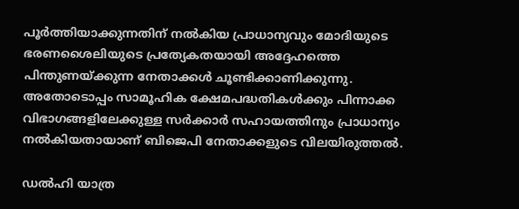പൂർത്തിയാക്കുന്നതിന് നൽകിയ പ്രാധാന്യവും മോദിയുടെ ഭരണശൈലിയുടെ പ്രത്യേകതയായി അദ്ദേഹത്തെ പിന്തുണയ്ക്കുന്ന നേതാക്കൾ ചൂണ്ടിക്കാണിക്കുന്നു. അതോടൊപ്പം സാമൂഹിക ക്ഷേമപദ്ധതികൾക്കും പിന്നാക്ക വിഭാഗങ്ങളിലേക്കുള്ള സർക്കാർ സഹായത്തിനും പ്രാധാന്യം നൽകിയതായാണ് ബിജെപി നേതാക്കളുടെ വിലയിരുത്തൽ.

ഡൽഹി യാത്ര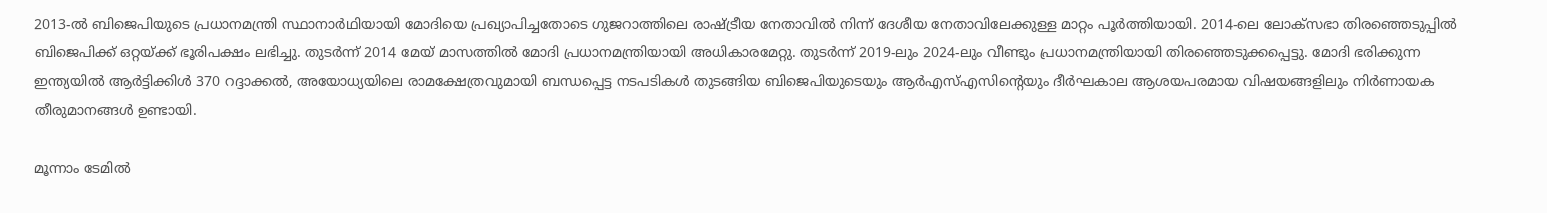2013-ൽ ബിജെപിയുടെ പ്രധാനമന്ത്രി സ്ഥാനാർഥിയായി മോദിയെ പ്രഖ്യാപിച്ചതോടെ ഗുജറാത്തിലെ രാഷ്ട്രീയ നേതാവിൽ നിന്ന് ദേശീയ നേതാവിലേക്കുള്ള മാറ്റം പൂർത്തിയായി. 2014-ലെ ലോക്‌സഭാ തിരഞ്ഞെടുപ്പിൽ ബിജെപിക്ക് ഒറ്റയ്ക്ക് ഭൂരിപക്ഷം ലഭിച്ചു. തുടർന്ന് 2014 മേയ് മാസത്തിൽ മോദി പ്രധാനമന്ത്രിയായി അധികാരമേറ്റു. തുടർന്ന് 2019-ലും 2024-ലും വീണ്ടും പ്രധാനമന്ത്രിയായി തിരഞ്ഞെടുക്കപ്പെട്ടു. മോദി ഭരിക്കുന്ന ഇന്ത്യയിൽ ആർട്ടിക്കിൾ 370 റദ്ദാക്കൽ, അയോധ്യയിലെ രാമക്ഷേത്രവുമായി ബന്ധപ്പെട്ട നടപടികൾ തുടങ്ങിയ ബിജെപിയുടെയും ആർഎസ്എസിന്റെയും ദീർഘകാല ആശയപരമായ വിഷയങ്ങളിലും നിർണായക തീരുമാനങ്ങൾ ഉണ്ടായി.

മൂന്നാം ടേമിൽ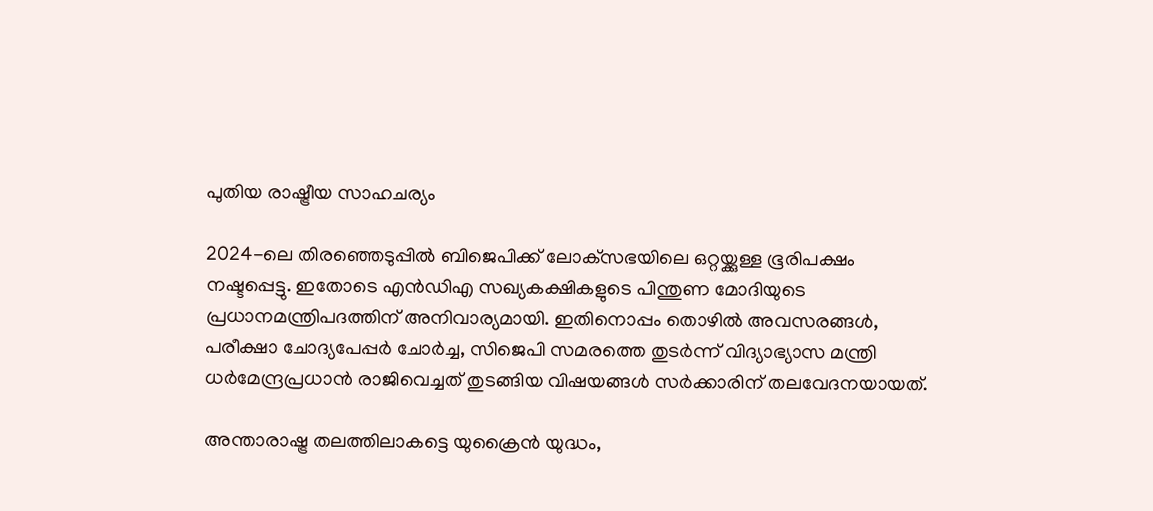പുതിയ രാഷ്ട്രീയ സാഹചര്യം

2024-ലെ തിരഞ്ഞെടുപ്പിൽ ബിജെപിക്ക് ലോക്‌സഭയിലെ ഒറ്റയ്ക്കുള്ള ഭൂരിപക്ഷം നഷ്ടപ്പെട്ടു. ഇതോടെ എൻഡിഎ സഖ്യകക്ഷികളുടെ പിന്തുണ മോദിയുടെ പ്രധാനമന്ത്രിപദത്തിന് അനിവാര്യമായി. ഇതിനൊപ്പം തൊഴിൽ അവസരങ്ങൾ, പരീക്ഷാ ചോദ്യപേപ്പർ ചോർച്ച, സിജെപി സമരത്തെ തുടർന്ന് വിദ്യാഭ്യാസ മന്ത്രി ധർമേന്ദ്രപ്രധാൻ രാജിവെച്ചത് തുടങ്ങിയ വിഷയങ്ങൾ സർക്കാരിന് തലവേദനയായത്.

അന്താരാഷ്ട്ര തലത്തിലാകട്ടെ യുക്രൈൻ യുദ്ധം,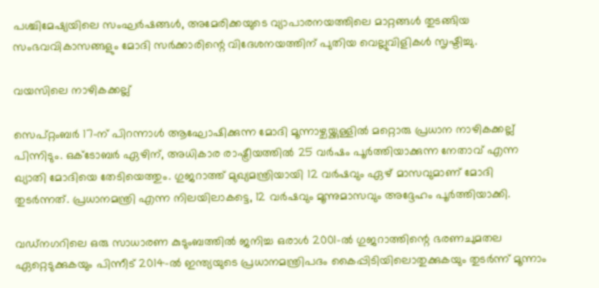പശ്ചിമേഷ്യയിലെ സംഘർഷങ്ങൾ, അമേരിക്കയുടെ വ്യാപാരനയത്തിലെ മാറ്റങ്ങൾ തുടങ്ങിയ സംഭവവികാസങ്ങളും മോദി സർക്കാരിന്റെ വിദേശനയത്തിന് പുതിയ വെല്ലുവിളികൾ സൃഷ്ടിച്ചു.

വയസിലെ നാഴികക്കല്ല്

സെപ്റ്റംബർ 17-ന് പിറന്നാൾ ആഘോഷിക്കുന്ന മോദി മൂന്നാഴ്ചയ്ക്കുള്ളിൽ മറ്റൊരു പ്രധാന നാഴികക്കല്ല് പിന്നിടും. ഒക്ടോബർ ഏഴിന്, അധികാര രാഷ്ട്രീയത്തിൽ 25 വർഷം പൂർത്തിയാക്കുന്ന നേതാവ് എന്ന ഖ്യാതി മോദിയെ തേടിയെത്തും. ഗുജറാത്ത് മുഖ്യമന്ത്രിയായി 12 വർഷവും ഏഴ് മാസവുമാണ് മോദി തുടർന്നത്. പ്രധാനമന്ത്രി എന്ന നിലയിലാകട്ടെ, 12 വർഷവും മൂന്നുമാസവും അദ്ദേഹം പൂർത്തിയാക്കി.

വഡ്‌നഗറിലെ ഒരു സാധാരണ കുടുംബത്തിൽ ജനിച്ച ഒരാൾ 2001-ൽ ഗുജറാത്തിന്റെ ഭരണചുമതല ഏറ്റെടുക്കുകയും പിന്നീട് 2014-ൽ ഇന്ത്യയുടെ പ്രധാനമന്ത്രിപദം കൈപ്പിടിയിലൊതുക്കുകയും തുടർന്ന് മൂന്നാം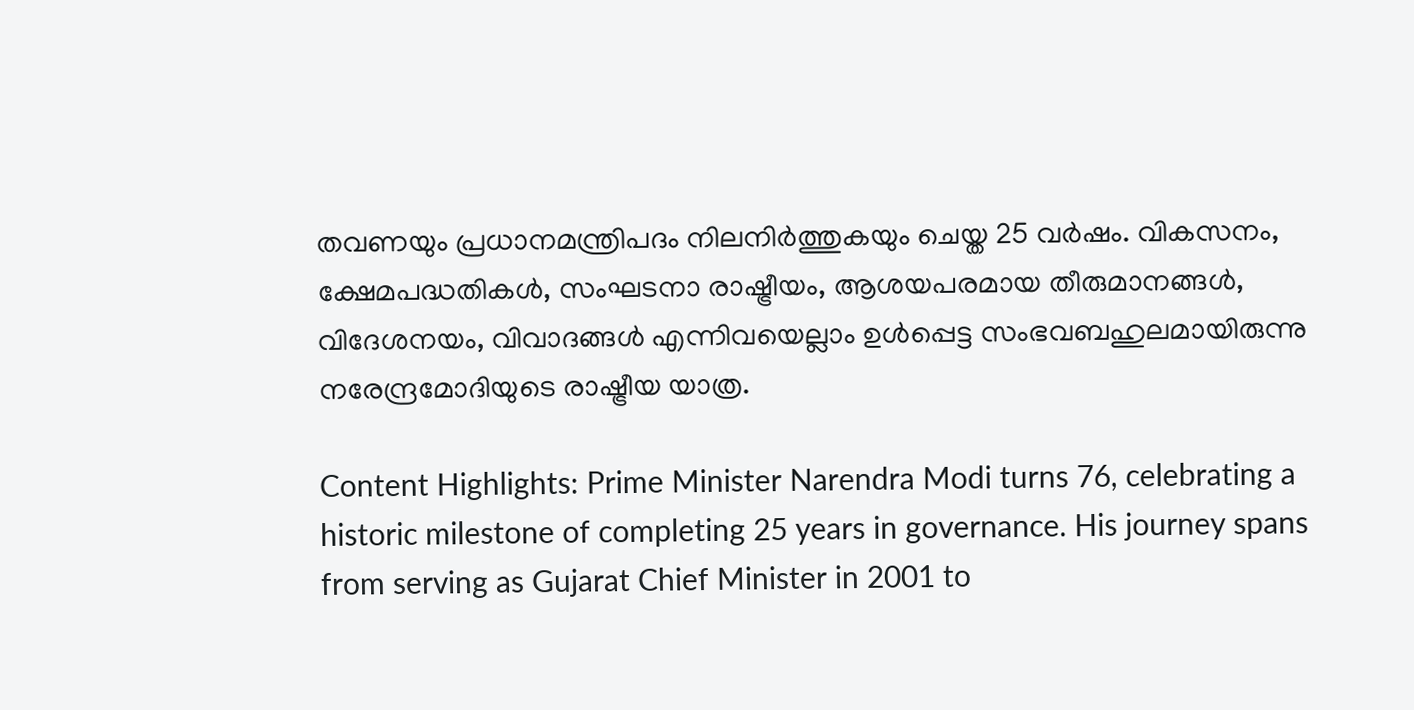തവണയും പ്രധാനമന്ത്രിപദം നിലനിർത്തുകയും ചെയ്ത 25 വർഷം. വികസനം, ക്ഷേമപദ്ധതികൾ, സംഘടനാ രാഷ്ട്രീയം, ആശയപരമായ തീരുമാനങ്ങൾ, വിദേശനയം, വിവാദങ്ങൾ എന്നിവയെല്ലാം ഉൾപ്പെട്ട സംഭവബഹുലമായിരുന്നു നരേന്ദ്രമോദിയുടെ രാഷ്ട്രീയ യാത്ര.

Content Highlights: Prime Minister Narendra Modi turns 76, celebrating a historic milestone of completing 25 years in governance. His journey spans from serving as Gujarat Chief Minister in 2001 to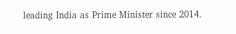leading India as Prime Minister since 2014.